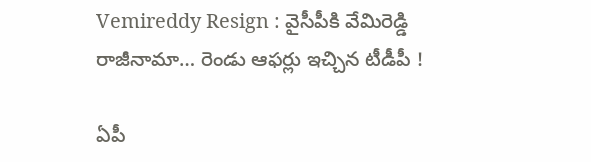Vemireddy Resign : వైసీపీకి వేమిరెడ్డి రాజీనామా… రెండు ఆఫర్లు ఇచ్చిన టీడీపీ !

ఏపీ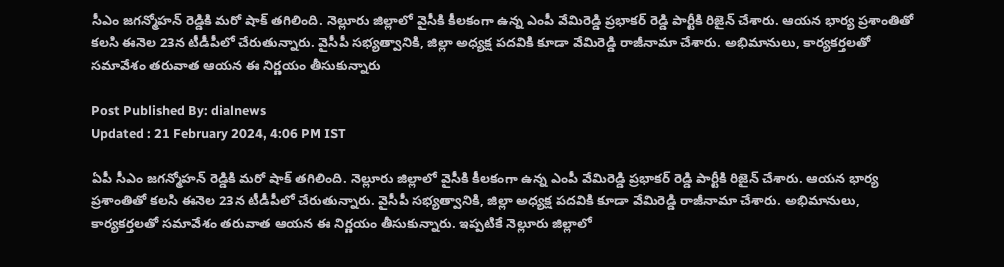సీఎం జగన్మోహన్ రెడ్డికి మరో షాక్ తగిలింది. నెల్లూరు జిల్లాలో వైసీకి కీలకంగా ఉన్న ఎంపీ వేమిరెడ్డి ప్రభాకర్ రెడ్డి పార్టీకి రిజైన్ చేశారు. ఆయన భార్య ప్రశాంతితో కలసి ఈనెల 23న టీడీపీలో చేరుతున్నారు. వైసీపీ సభ్యత్వానికి, జిల్లా అధ్యక్ష పదవికి కూడా వేమిరెడ్డి రాజీనామా చేశారు. అభిమానులు, కార్యకర్తలతో సమావేశం తరువాత ఆయన ఈ నిర్ణయం తీసుకున్నారు

Post Published By: dialnews
Updated : 21 February 2024, 4:06 PM IST

ఏపీ సీఎం జగన్మోహన్ రెడ్డికి మరో షాక్ తగిలింది. నెల్లూరు జిల్లాలో వైసీకి కీలకంగా ఉన్న ఎంపీ వేమిరెడ్డి ప్రభాకర్ రెడ్డి పార్టీకి రిజైన్ చేశారు. ఆయన భార్య ప్రశాంతితో కలసి ఈనెల 23న టీడీపీలో చేరుతున్నారు. వైసీపీ సభ్యత్వానికి, జిల్లా అధ్యక్ష పదవికి కూడా వేమిరెడ్డి రాజీనామా చేశారు. అభిమానులు, కార్యకర్తలతో సమావేశం తరువాత ఆయన ఈ నిర్ణయం తీసుకున్నారు. ఇప్పటికే నెల్లూరు జిల్లాలో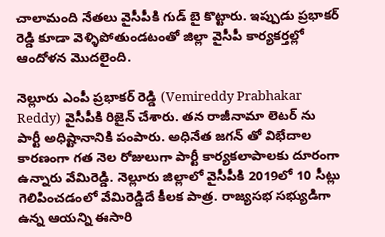చాలామంది నేతలు వైసీపీకి గుడ్ బై కొట్టారు. ఇప్పుడు ప్రభాకర్ రెడ్డి కూడా వెళ్ళిపోతుండటంతో జిల్లా వైసీపీ కార్యకర్తల్లో ఆందోళన మొదలైంది.

నెల్లూరు ఎంపీ ప్రభాకర్ రెడ్డి (Vemireddy Prabhakar Reddy) వైసీపీకి రిజైన్ చేశారు. తన రాజీనామా లెటర్ ను పార్టీ అధిష్టానానికి పంపారు. అధినేత జగన్ తో విభేదాల కారణంగా గత నెల రోజులుగా పార్టీ కార్యకలాపాలకు దూరంగా ఉన్నారు వేమిరెడ్డి. నెల్లూరు జిల్లాలో వైసీపీకి 2019లో 10 సీట్లు గెలిపించడంలో వేమిరెడ్డిదే కీలక పాత్ర. రాజ్యసభ సభ్యుడిగా ఉన్న ఆయన్ని ఈసారి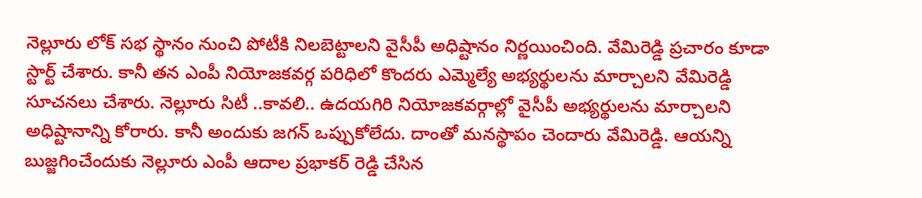నెల్లూరు లోక్ సభ స్థానం నుంచి పోటీకి నిలబెట్టాలని వైసీపీ అధిష్టానం నిర్ణయించింది. వేమిరెడ్డి ప్రచారం కూడా స్టార్ట్ చేశారు. కానీ తన ఎంపీ నియోజకవర్గ పరిధిలో కొందరు ఎమ్మెల్యే అభ్యర్థులను మార్చాలని వేమిరెడ్డి సూచనలు చేశారు. నెల్లూరు సిటీ ..కావలి.. ఉదయగిరి నియోజకవర్గాల్లో వైసీపీ అభ్యర్థులను మార్చాలని అధిష్టానాన్ని కోరారు. కానీ అందుకు జగన్ ఒప్పుకోలేదు. దాంతో మనస్థాపం చెందారు వేమిరెడ్డి. ఆయన్ని బుజ్జగించేందుకు నెల్లూరు ఎంపీ ఆదాల ప్రభాకర్ రెడ్డి చేసిన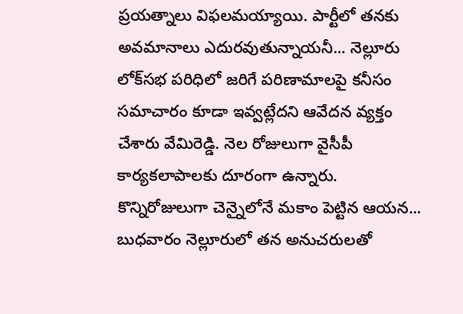ప్రయత్నాలు విఫలమయ్యాయి. పార్టీలో తనకు అవమానాలు ఎదురవుతున్నాయనీ... నెల్లూరు లోక్‌సభ పరిధిలో జరిగే పరిణామాలపై కనీసం సమాచారం కూడా ఇవ్వట్లేదని ఆవేదన వ్యక్తం చేశారు వేమిరెడ్డి. నెల రోజులుగా వైసీపీ కార్యకలాపాలకు దూరంగా ఉన్నారు. కొన్నిరోజులుగా చెన్నైలోనే మకాం పెట్టిన ఆయన... బుధవారం నెల్లూరులో తన అనుచరులతో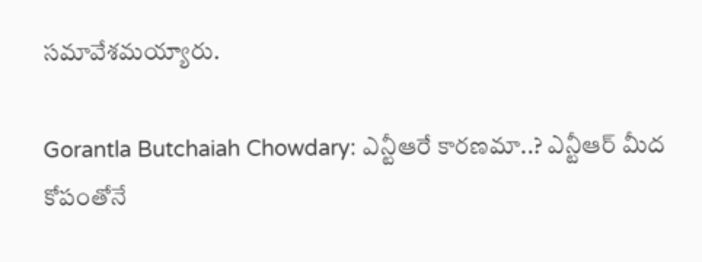సమావేశమయ్యారు.

Gorantla Butchaiah Chowdary: ఎన్టీఆరే కారణమా..? ఎన్టీఆర్‌ మీద కోపంతోనే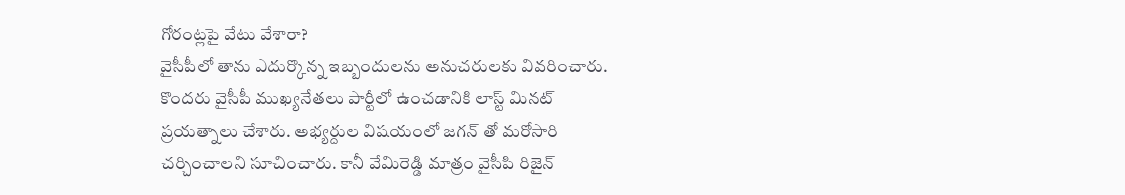గోరంట్లపై వేటు వేశారా?
వైసీపీలో తాను ఎదుర్కొన్న ఇబ్బందులను అనుచరులకు వివరించారు. కొందరు వైసీపీ ముఖ్యనేతలు పార్టీలో ఉంచడానికి లాస్ట్ మినట్ ప్రయత్నాలు చేశారు. అభ్యర్దుల విషయంలో జగన్ తో మరోసారి చర్చించాలని సూచించారు. కానీ వేమిరెడ్డి మాత్రం వైసీపి రిజైన్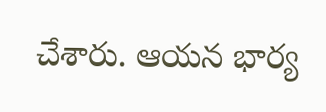చేశారు. ఆయన భార్య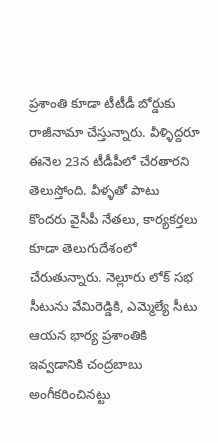ప్రశాంతి కూడా టీటీడీ బోర్డుకు రాజీనామా చేస్తున్నారు. వీళ్ళిద్దరూ ఈనెల 23న టీడీపీలో చేరతారని తెలుస్తోంది. వీళ్ళతో పాటు కొందరు వైసీపీ నేతలు, కార్యకర్తలు కూడా తెలుగుదేశంలో చేరుతున్నారు. నెల్లూరు లోక్ సభ సీటును వేమిరెడ్డికి, ఎమ్మెల్యే సీటు ఆయన భార్య ప్రశాంతికి ఇవ్వడానికి చంద్రబాబు అంగీకరించినట్టు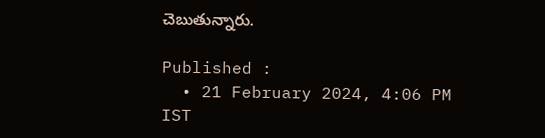చెబుతున్నారు.

Published :
  • 21 February 2024, 4:06 PM IST